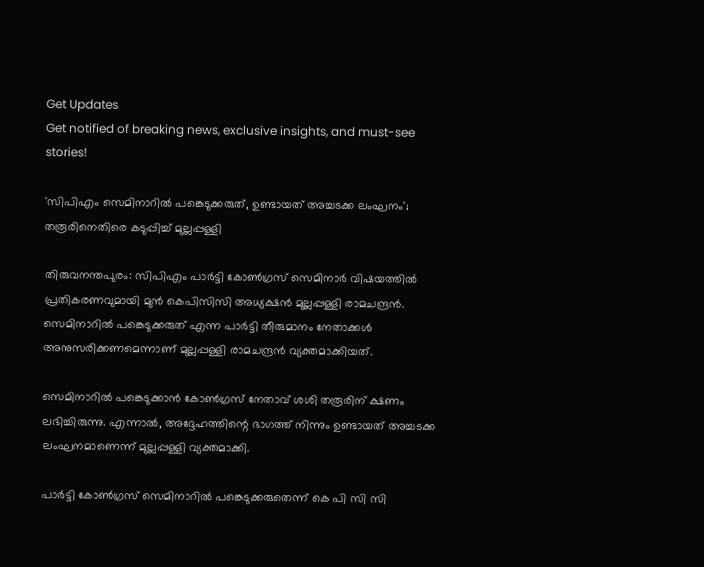Get Updates
Get notified of breaking news, exclusive insights, and must-see stories!

'സിപിഎം സെമിനാറില്‍ പങ്കെടുക്കരുത്, ഉണ്ടായത് അച്ചടക്ക ലംഘനം'; തരൂരിനെതിരെ കടുപ്പിച്ച് മുല്ലപ്പള്ളി

തിരുവനന്തപുരം: സിപിഎം പാര്‍ട്ടി കോണ്‍ഗ്രസ് സെമിനാർ വിഷയത്തിൽ പ്രതികരണവുമായി മുന്‍ കെപിസിസി അധ്യക്ഷന്‍ മുല്ലപ്പള്ളി രാമചന്ദ്രന്‍. സെമിനാറില്‍ പങ്കെടുക്കരുത് എന്ന പാര്‍ട്ടി തീരുമാനം നേതാക്കള്‍ അനുസരിക്കണമെന്നാണ് മുല്ലപ്പള്ളി രാമചന്ദ്രന്‍ വ്യക്തമാക്കിയത്.

സെമിനാറില്‍ പങ്കെടുക്കാന്‍ കോണ്‍ഗ്രസ് നേതാവ് ശശി തരൂരിന് ക്ഷണം ലഭിച്ചിരുന്നു. എന്നാൽ, അദ്ദേഹത്തിന്റെ ഭാഗത്ത് നിന്നും ഉണ്ടായത് അച്ചടക്ക ലംഘനമാണെന്ന് മുല്ലപ്പള്ളി വ്യക്തമാക്കി.

പാര്‍ട്ടി കോണ്‍ഗ്രസ് സെമിനാറില്‍ പങ്കെടുക്കരുതെന്ന് കെ പി സി സി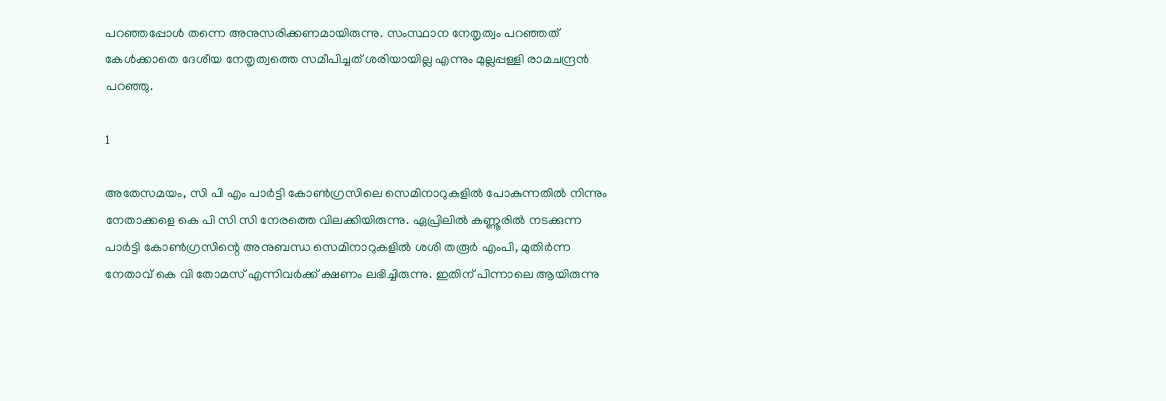പറഞ്ഞപ്പോള്‍ തന്നെ അനുസരിക്കണമായിരുന്നു. സംസ്ഥാന നേതൃത്വം പറഞ്ഞത് കേള്‍ക്കാതെ ദേശീയ നേതൃത്വത്തെ സമീപിച്ചത് ശരിയായില്ല എന്നും മുല്ലപ്പള്ളി രാമചന്ദ്രന്‍ പറഞ്ഞു.

1

അതേസമയം, സി പി എം പാർട്ടി കോൺഗ്രസിലെ സെമിനാറുകളിൽ പോകുന്നതില്‍ നിന്നും നേതാക്കളെ കെ പി സി സി നേരത്തെ വിലക്കിയിരുന്നു. ഏപ്രിലില്‍ കണ്ണൂരില്‍ നടക്കുന്ന പാര്‍ട്ടി കോണ്‍ഗ്രസിന്റെ അനുബന്ധ സെമിനാറുകളില്‍ ശശി തരൂര്‍ എംപി, മുതിര്‍ന്ന നേതാവ് കെ വി തോമസ് എന്നിവര്‍ക്ക് ക്ഷണം ലഭിച്ചിരുന്നു. ഇതിന് പിന്നാലെ ആയിരുന്നു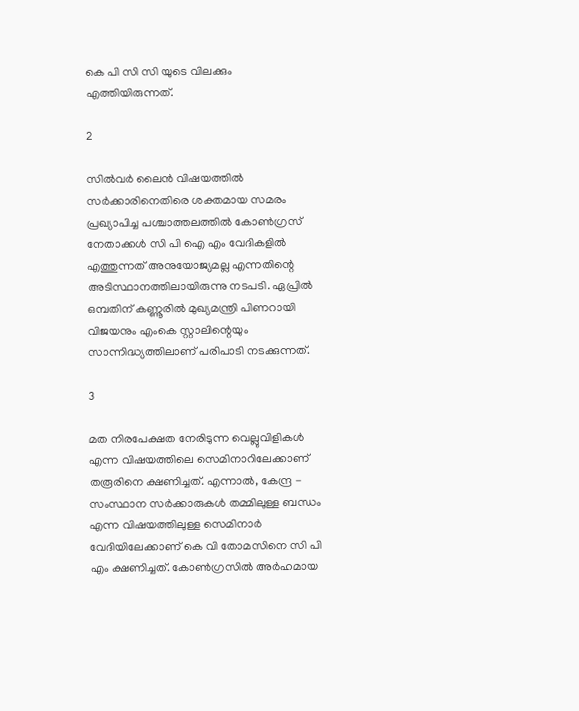കെ പി സി സി യുടെ വിലക്കും എത്തിയിരുന്നത്.

2

സില്‍വര്‍ ലൈൻ വിഷയത്തില്‍ സര്‍ക്കാരിനെതിരെ ശക്തമായ സമരം പ്രഖ്യാപിച്ച പശ്ചാത്തലത്തില്‍ കോണ്‍ഗ്രസ് നേതാക്കള്‍ സി പി ഐ എം വേദികളില്‍ എത്തുന്നത് അനുയോജ്യമല്ല എന്നതിന്റെ അടിസ്ഥാനത്തിലായിരുന്നു നടപടി. ഏപ്രില്‍ ഒമ്പതിന് കണ്ണൂരില്‍ മുഖ്യമന്ത്രി പിണറായി വിജയനും എംകെ സ്റ്റാലിന്റെയും സാന്നിദ്ധ്യത്തിലാണ് പരിപാടി നടക്കുന്നത്.

3

മത നിരപേക്ഷത നേരിടുന്ന വെല്ലുവിളികൾ എന്ന വിഷയത്തിലെ സെമിനാറിലേക്കാണ് തരൂരിനെ ക്ഷണിച്ചത്. എന്നാൽ, കേന്ദ്ര - സംസ്ഥാന സർക്കാരുകൾ തമ്മിലുള്ള ബന്ധം എന്ന വിഷയത്തിലുള്ള സെമിനാർ വേദിയിലേക്കാണ് കെ വി തോമസിനെ സി പി എം ക്ഷണിച്ചത്. കോൺഗ്രസിൽ അർഹമായ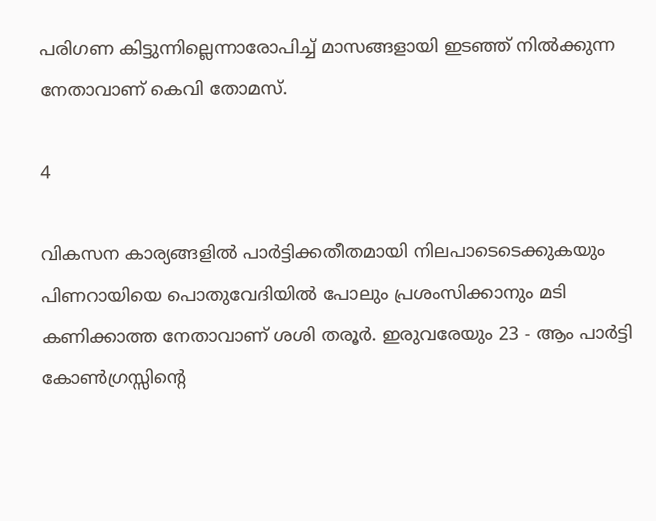പരിഗണ കിട്ടുന്നില്ലെന്നാരോപിച്ച് മാസങ്ങളായി ഇടഞ്ഞ് നിൽക്കുന്ന നേതാവാണ് കെവി തോമസ്.

4

വികസന കാര്യങ്ങളിൽ പാർട്ടിക്കതീതമായി നിലപാടെടെക്കുകയും പിണറായിയെ പൊതുവേദിയിൽ പോലും പ്രശംസിക്കാനും മടി കണിക്കാത്ത നേതാവാണ് ശശി തരൂർ. ഇരുവരേയും 23 - ആം പാര്‍ട്ടി കോണ്‍ഗ്രസ്സിന്റെ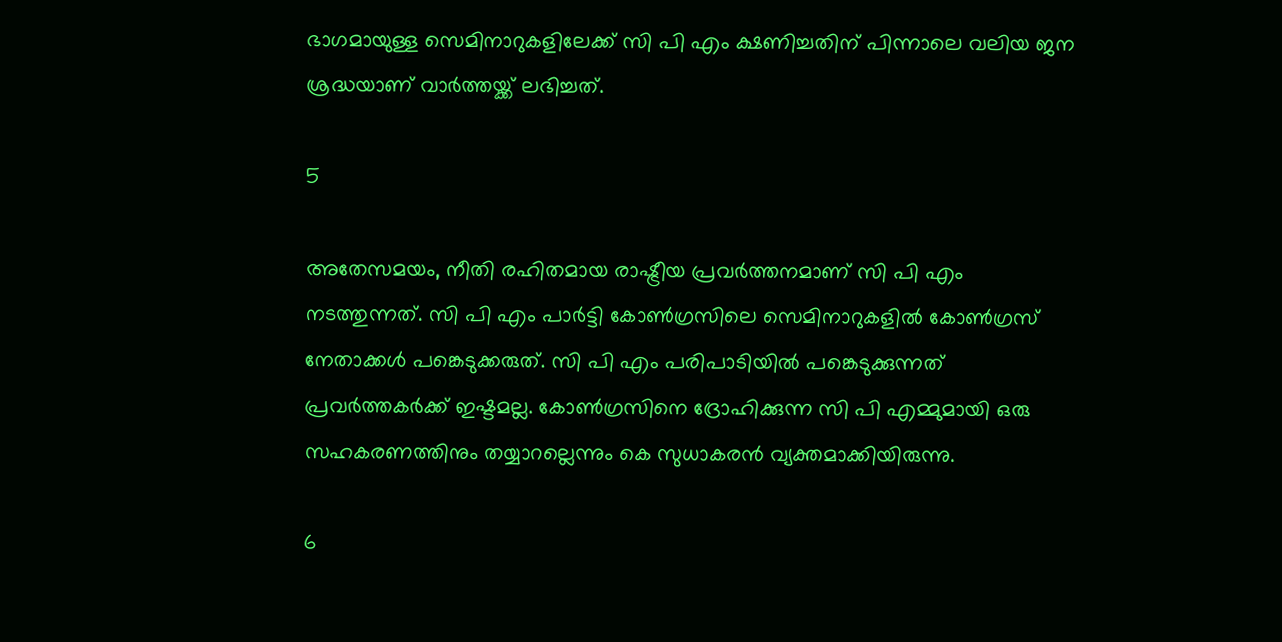ഭാഗമായുള്ള സെമിനാറുകളിലേക്ക് സി പി എം ക്ഷണിച്ചതിന് പിന്നാലെ വലിയ ജന ശ്രദ്ധയാണ് വാർത്തയ്ക്ക് ലഭിച്ചത്.

5

അതേസമയം, നീതി രഹിതമായ രാഷ്ട്രീയ പ്രവർത്തനമാണ് സി പി എം നടത്തുന്നത്. സി പി എം പാർട്ടി കോൺഗ്രസിലെ സെമിനാറുകളിൽ കോൺഗ്രസ് നേതാക്കൾ പങ്കെടുക്കരുത്. സി പി എം പരിപാടിയിൽ പങ്കെടുക്കുന്നത് പ്രവർത്തകർക്ക് ഇഷ്ടമല്ല. കോൺഗ്രസിനെ ദ്രോഹിക്കുന്ന സി പി എമ്മുമായി ഒരു സഹകരണത്തിനും തയ്യാറല്ലെന്നും കെ സുധാകരൻ വ്യക്തമാക്കിയിരുന്നു.

6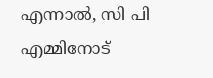എന്നാൽ, സി പി എമ്മിനോട്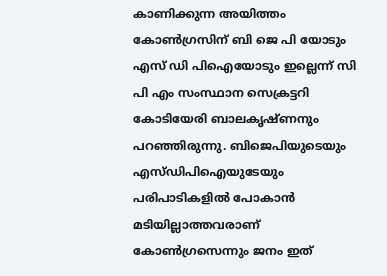കാണിക്കുന്ന അയിത്തം കോൺഗ്രസിന് ബി ജെ പി യോടും എസ് ഡി പിഐയോടും ഇല്ലെന്ന് സി പി എം സംസ്ഥാന സെക്രട്ടറി കോടിയേരി ബാലകൃഷ്ണനും പറഞ്ഞിരുന്നു. ബിജെപിയുടെയും എസ്ഡിപിഐയുടേയും പരിപാടികളിൽ പോകാൻ മടിയില്ലാത്തവരാണ് കോൺഗ്രസെന്നും ജനം ഇത്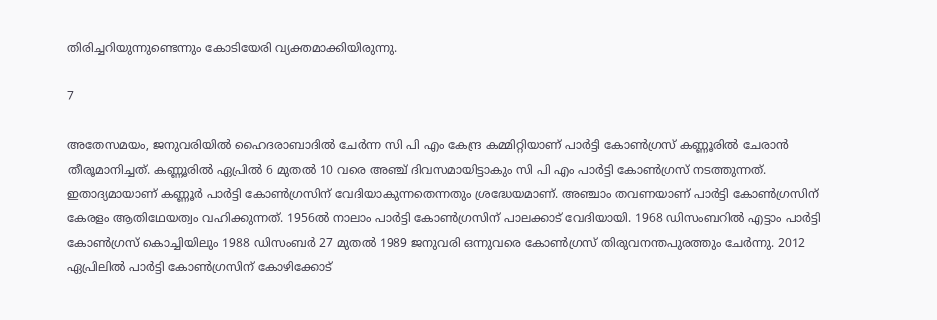തിരിച്ചറിയുന്നുണ്ടെന്നും കോടിയേരി വ്യക്തമാക്കിയിരുന്നു.

7

അതേസമയം, ജനുവരിയിൽ ഹൈദരാബാദിൽ ചേർന്ന സി പി എം കേന്ദ്ര കമ്മിറ്റിയാണ് പാർട്ടി കോൺഗ്രസ് കണ്ണൂരിൽ ചേരാൻ തീരൂമാനിച്ചത്. കണ്ണൂരിൽ ഏപ്രിൽ 6 മുതൽ 10 വരെ അഞ്ച് ദിവസമായിട്ടാകും സി പി എം പാർട്ടി കോൺഗ്രസ് നടത്തുന്നത്. ഇതാദ്യമായാണ് കണ്ണൂര്‍ പാര്‍ട്ടി കോണ്‍ഗ്രസിന് വേദിയാകുന്നതെന്നതും ശ്രദ്ധേയമാണ്. അഞ്ചാം തവണയാണ് പാര്‍ട്ടി കോണ്‍ഗ്രസിന് കേരളം ആതിഥേയത്വം വഹിക്കുന്നത്. 1956ല്‍ നാലാം പാര്‍ട്ടി കോണ്‍ഗ്രസിന് പാലക്കാട് വേദിയായി. 1968 ഡിസംബറില്‍ എട്ടാം പാര്‍ട്ടി കോണ്‍ഗ്രസ് കൊച്ചിയിലും 1988 ഡിസംബര്‍ 27 മുതല്‍ 1989 ജനുവരി ഒന്നുവരെ കോണ്‍ഗ്രസ് തിരുവനന്തപുരത്തും ചേര്‍ന്നു. 2012 ഏപ്രിലില്‍ പാര്‍ട്ടി കോണ്‍ഗ്രസിന് കോഴിക്കോട്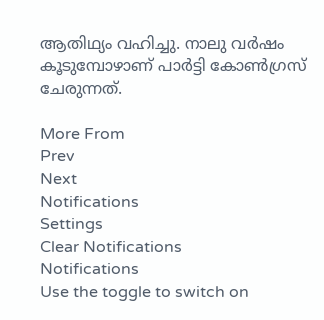ആതിഥ്യം വഹിച്ചു. നാലു വര്‍ഷം കൂടുമ്പോഴാണ് പാര്‍ട്ടി കോണ്‍ഗ്രസ് ചേരുന്നത്.

More From
Prev
Next
Notifications
Settings
Clear Notifications
Notifications
Use the toggle to switch on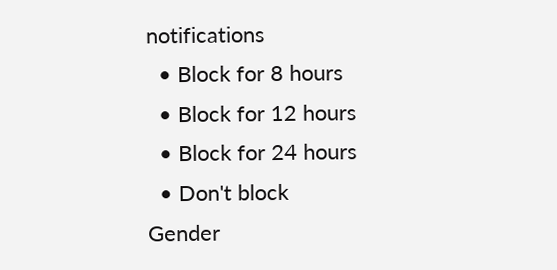notifications
  • Block for 8 hours
  • Block for 12 hours
  • Block for 24 hours
  • Don't block
Gender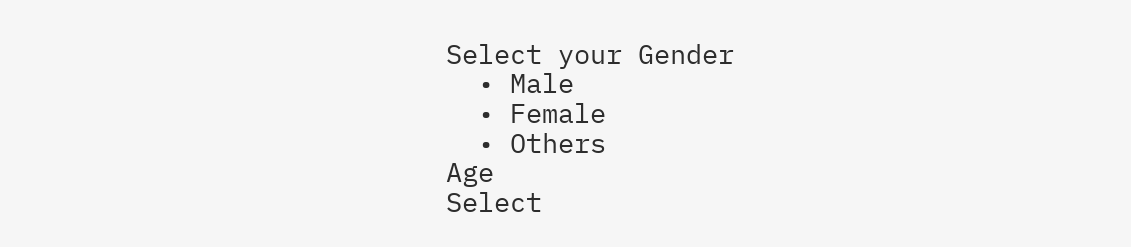Select your Gender
  • Male
  • Female
  • Others
Age
Select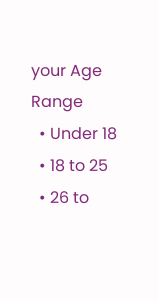your Age Range
  • Under 18
  • 18 to 25
  • 26 to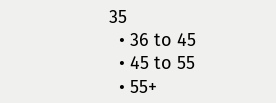35
  • 36 to 45
  • 45 to 55
  • 55+